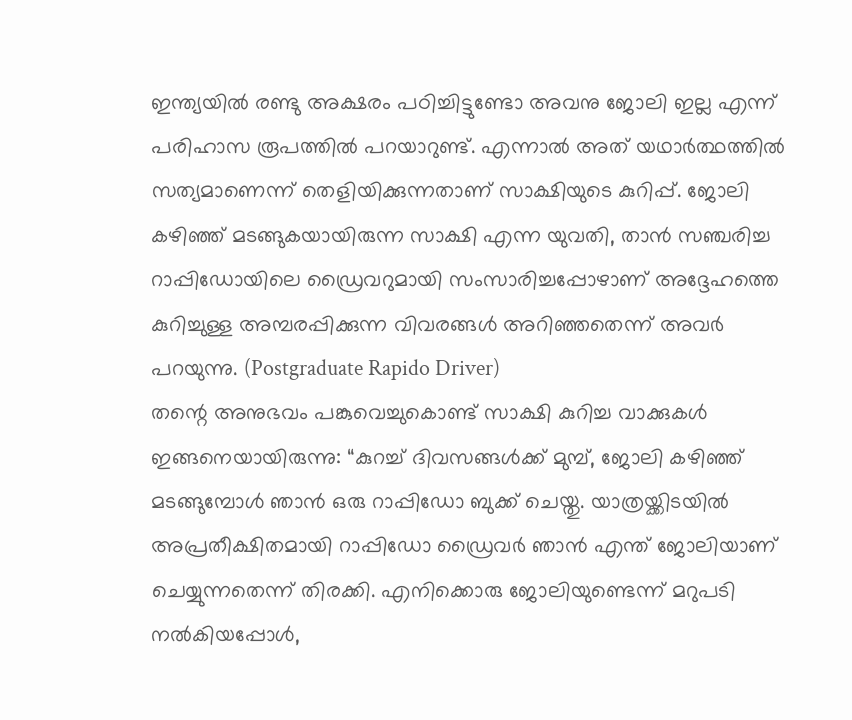ഇന്ത്യയിൽ രണ്ടു അക്ഷരം പഠിച്ചിട്ടുണ്ടോ അവനു ജോലി ഇല്ല എന്ന് പരിഹാസ രൂപത്തിൽ പറയാറുണ്ട്. എന്നാൽ അത് യഥാർത്ഥത്തിൽ സത്യമാണെന്ന് തെളിയിക്കുന്നതാണ് സാക്ഷിയുടെ കുറിപ്പ്. ജോലി കഴിഞ്ഞ് മടങ്ങുകയായിരുന്ന സാക്ഷി എന്ന യുവതി, താൻ സഞ്ചരിച്ച റാപ്പിഡോയിലെ ഡ്രൈവറുമായി സംസാരിച്ചപ്പോഴാണ് അദ്ദേഹത്തെ കുറിച്ചുള്ള അമ്പരപ്പിക്കുന്ന വിവരങ്ങൾ അറിഞ്ഞതെന്ന് അവർ പറയുന്നു. (Postgraduate Rapido Driver)
തന്റെ അനുഭവം പങ്കുവെച്ചുകൊണ്ട് സാക്ഷി കുറിച്ച വാക്കുകൾ ഇങ്ങനെയായിരുന്നു: “കുറച്ച് ദിവസങ്ങൾക്ക് മുമ്പ്, ജോലി കഴിഞ്ഞ് മടങ്ങുമ്പോൾ ഞാൻ ഒരു റാപ്പിഡോ ബുക്ക് ചെയ്തു. യാത്രയ്ക്കിടയിൽ അപ്രതീക്ഷിതമായി റാപ്പിഡോ ഡ്രൈവർ ഞാൻ എന്ത് ജോലിയാണ് ചെയ്യുന്നതെന്ന് തിരക്കി. എനിക്കൊരു ജോലിയുണ്ടെന്ന് മറുപടി നൽകിയപ്പോൾ,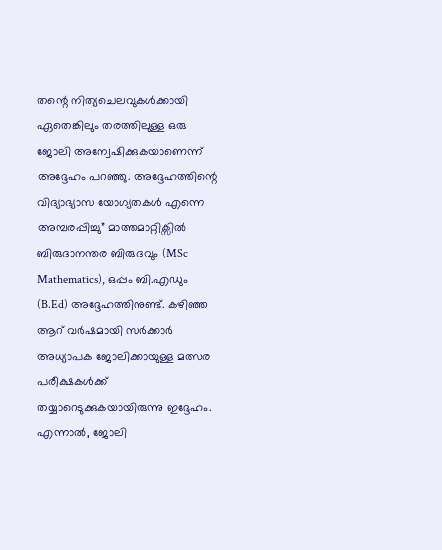തന്റെ നിത്യചെലവുകൾക്കായി ഏതെങ്കിലും തരത്തിലുള്ള ഒരു ജോലി അന്വേഷിക്കുകയാണെന്ന് അദ്ദേഹം പറഞ്ഞു. അദ്ദേഹത്തിന്റെ വിദ്യാഭ്യാസ യോഗ്യതകൾ എന്നെ അമ്പരപ്പിച്ചു” മാത്തമാറ്റിക്സിൽ ബിരുദാനന്തര ബിരുദവും (MSc Mathematics), ഒപ്പം ബി.എഡും (B.Ed) അദ്ദേഹത്തിനുണ്ട്. കഴിഞ്ഞ ആറ് വർഷമായി സർക്കാർ അധ്യാപക ജോലിക്കായുള്ള മത്സര പരീക്ഷകൾക്ക് തയ്യാറെടുക്കുകയായിരുന്നു ഇദ്ദേഹം. എന്നാൽ, ജോലി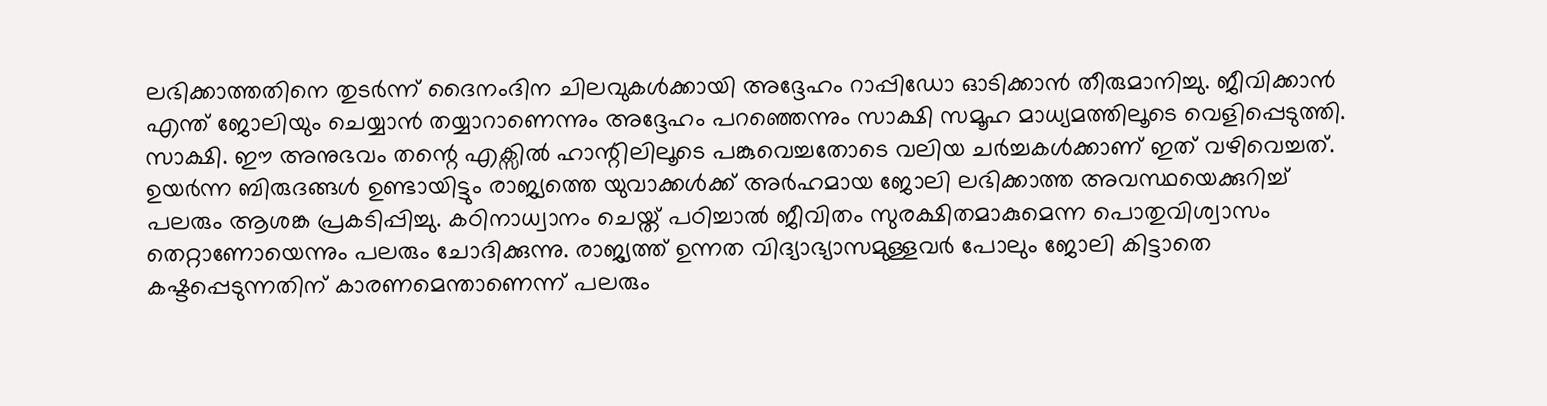ലഭിക്കാത്തതിനെ തുടർന്ന് ദൈനംദിന ചിലവുകൾക്കായി അദ്ദേഹം റാപ്പിഡോ ഓടിക്കാൻ തീരുമാനിച്ചു. ജീവിക്കാൻ എന്ത് ജോലിയും ചെയ്യാൻ തയ്യാറാണെന്നും അദ്ദേഹം പറഞ്ഞെന്നും സാക്ഷി സമൂഹ മാധ്യമത്തിലൂടെ വെളിപ്പെടുത്തി.
സാക്ഷി. ഈ അനുഭവം തന്റെ എക്സിൽ ഹാന്റിലിലൂടെ പങ്കുവെച്ചതോടെ വലിയ ചർച്ചകൾക്കാണ് ഇത് വഴിവെച്ചത്. ഉയർന്ന ബിരുദങ്ങൾ ഉണ്ടായിട്ടും രാജ്യത്തെ യുവാക്കൾക്ക് അർഹമായ ജോലി ലഭിക്കാത്ത അവസ്ഥയെക്കുറിച്ച് പലരും ആശങ്ക പ്രകടിപ്പിച്ചു. കഠിനാധ്വാനം ചെയ്ത് പഠിച്ചാൽ ജീവിതം സുരക്ഷിതമാകുമെന്ന പൊതുവിശ്വാസം തെറ്റാണോയെന്നും പലരും ചോദിക്കുന്നു. രാജ്യത്ത് ഉന്നത വിദ്യാഭ്യാസമുള്ളവർ പോലും ജോലി കിട്ടാതെ കഷ്ടപ്പെടുന്നതിന് കാരണമെന്താണെന്ന് പലരും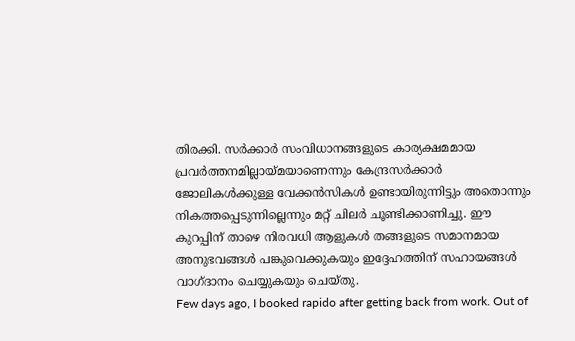തിരക്കി. സർക്കാർ സംവിധാനങ്ങളുടെ കാര്യക്ഷമമായ പ്രവർത്തനമില്ലായ്മയാണെന്നും കേന്ദ്രസർക്കാർ ജോലികൾക്കുള്ള വേക്കൻസികൾ ഉണ്ടായിരുന്നിട്ടും അതൊന്നും നികത്തപ്പെടുന്നില്ലെന്നും മറ്റ് ചിലർ ചൂണ്ടിക്കാണിച്ചു. ഈ കുറപ്പിന് താഴെ നിരവധി ആളുകൾ തങ്ങളുടെ സമാനമായ അനുഭവങ്ങൾ പങ്കുവെക്കുകയും ഇദ്ദേഹത്തിന് സഹായങ്ങൾ വാഗ്ദാനം ചെയ്യുകയും ചെയ്തു.
Few days ago, I booked rapido after getting back from work. Out of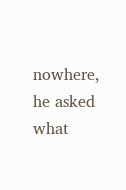nowhere, he asked what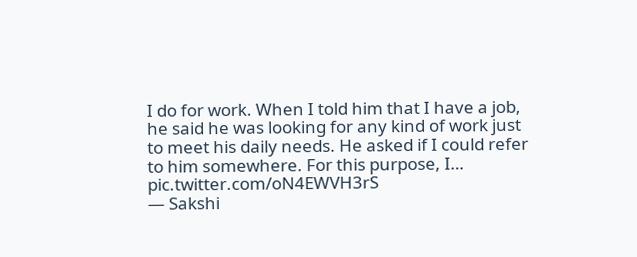I do for work. When I told him that I have a job, he said he was looking for any kind of work just to meet his daily needs. He asked if I could refer to him somewhere. For this purpose, I… pic.twitter.com/oN4EWVH3rS
— Sakshi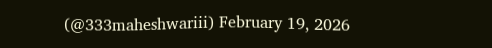(@333maheshwariii) February 19, 2026